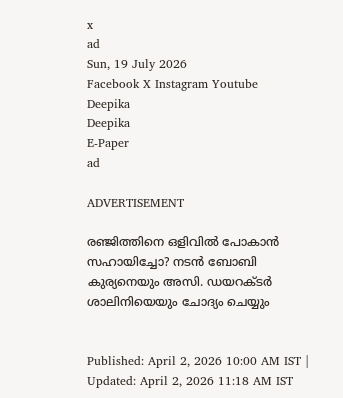x
ad
Sun, 19 July 2026
Facebook X Instagram Youtube
Deepika
Deepika
E-Paper
ad

ADVERTISEMENT

രഞ്ജിത്തിനെ ഒളിവിൽ പോകാൻ സഹായിച്ചോ? നടൻ ബോബി കുര്യനെയും അസി. ഡയറക്ടർ ശാലിനിയെയും ചോദ്യം ചെയ്യും


Published: April 2, 2026 10:00 AM IST | Updated: April 2, 2026 11:18 AM IST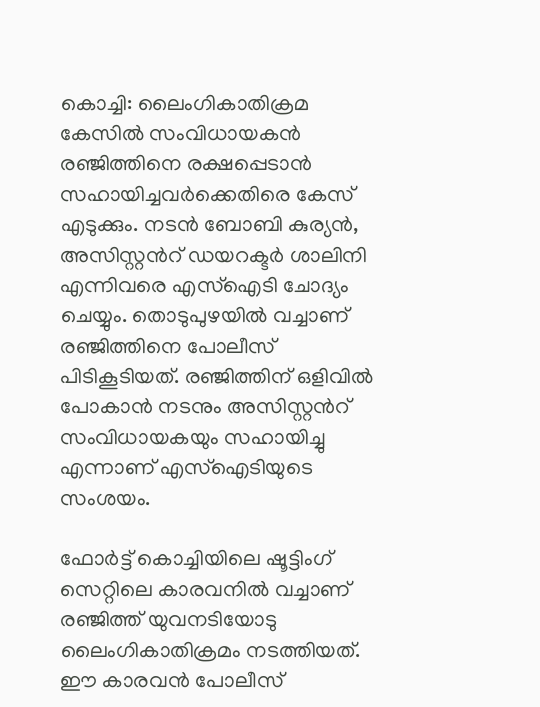കൊച്ചി: ലൈംഗികാതിക്രമ കേസിൽ സംവിധായകൻ രഞ്ജിത്തിനെ രക്ഷപ്പെടാൻ സഹായിച്ചവർക്കെതിരെ കേസ് എടുക്കും. നടൻ ബോബി കുര്യൻ, അസിസ്റ്റന്‍റ് ഡയറക്ടർ ശാലിനി എന്നിവരെ എസ്ഐടി ചോദ്യം ചെയ്യും. തൊടുപുഴയിൽ വച്ചാണ് രഞ്ജിത്തിനെ പോലീസ് പിടികൂടിയത്. രഞ്ജിത്തിന് ഒളിവിൽ പോകാൻ നടനും അസിസ്റ്റന്‍റ് സംവിധായകയും സഹായിച്ചു എന്നാണ് എസ്ഐടിയുടെ സംശയം.

ഫോർട്ട് കൊച്ചിയിലെ ഷൂട്ടിംഗ് സെറ്റിലെ കാരവനിൽ വച്ചാണ് രഞ്ജിത്ത് യുവനടിയോടു ലൈംഗികാതിക്രമം നടത്തിയത്. ഈ കാരവൻ പോലീസ്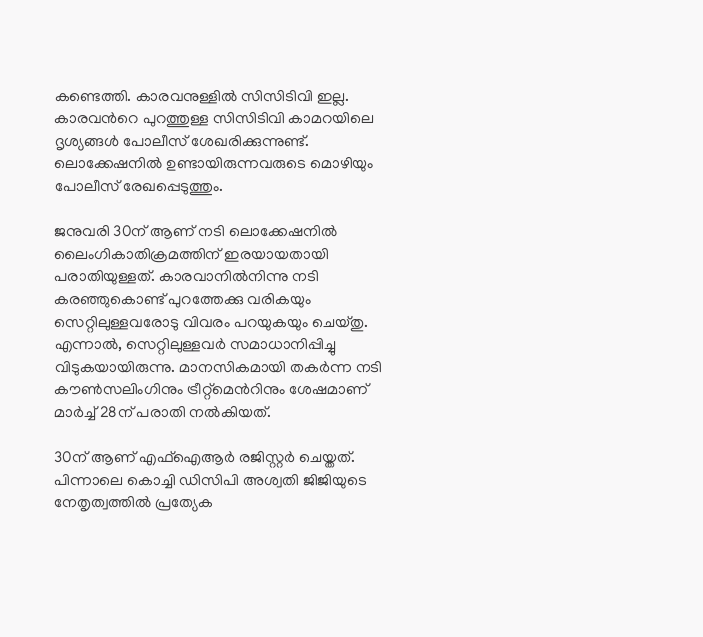കണ്ടെത്തി. കാരവനുള്ളിൽ സിസിടിവി ഇല്ല. കാരവന്‍റെ പുറത്തുള്ള സിസിടിവി കാമറയിലെ ദൃശ്യങ്ങൾ പോലീസ് ശേഖരിക്കുന്നുണ്ട്. ലൊക്കേഷനിൽ ഉണ്ടായിരുന്നവരുടെ മൊഴിയും പോലീസ് രേഖപ്പെടുത്തും.

ജനുവരി 30ന് ആണ് നടി ലൊക്കേഷനിൽ ലൈംഗികാതിക്രമത്തിന് ഇരയായതായി പരാതിയുള്ളത്. കാരവാനില്‍നിന്നു നടി കരഞ്ഞുകൊണ്ട് പുറത്തേക്കു വരികയും സെറ്റിലുള്ളവരോടു വിവരം പറയുകയും ചെയ്തു. എന്നാല്‍, സെറ്റിലുള്ളവര്‍ സമാധാനിപ്പിച്ചു വിടുകയായിരുന്നു. മാനസികമായി തകര്‍ന്ന നടി കൗണ്‍സലിംഗിനും ട്രീറ്റ്‌മെന്‍റിനും ശേഷമാണ് മാര്‍ച്ച് 28ന് പരാതി നല്‍കിയത്.

30ന് ആണ് എഫ്‌ഐആര്‍ രജിസ്റ്റര്‍ ചെയ്തത്. പിന്നാലെ കൊച്ചി ഡിസിപി അശ്വതി ജിജിയുടെ നേതൃത്വത്തില്‍ പ്രത്യേക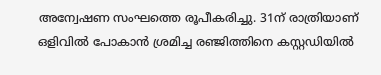അന്വേഷണ സംഘത്തെ രൂപീകരിച്ചു. 31ന് രാത്രിയാണ് ഒളിവില്‍ പോകാന്‍ ശ്രമിച്ച രഞ്ജിത്തിനെ കസ്റ്റഡിയില്‍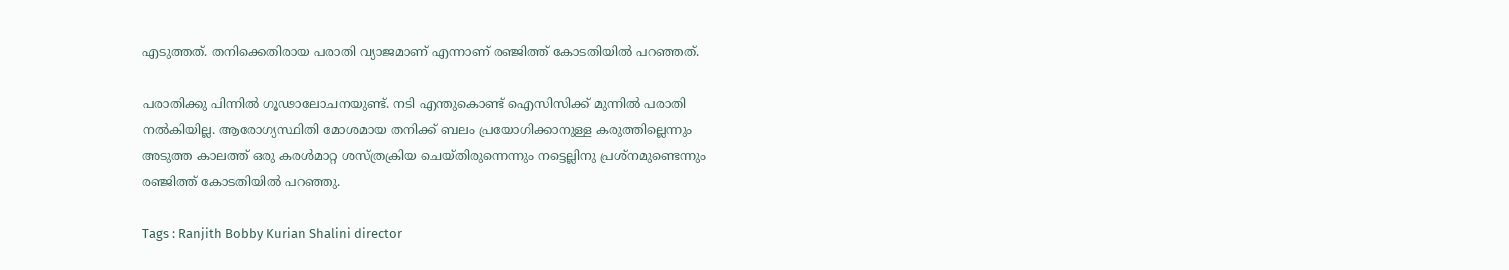എടുത്തത്. തനിക്കെതിരായ പരാതി വ്യാജമാണ് എന്നാണ് രഞ്ജിത്ത് കോടതിയില്‍ പറഞ്ഞത്.

പരാതിക്കു പിന്നില്‍ ഗൂഢാലോചനയുണ്ട്. നടി എന്തുകൊണ്ട് ഐസിസിക്ക് മുന്നില്‍ പരാതി നല്‍കിയില്ല. ആരോഗ്യസ്ഥിതി മോശമായ തനിക്ക് ബലം പ്രയോഗിക്കാനുള്ള കരുത്തില്ലെന്നും അടുത്ത കാലത്ത് ഒരു കരള്‍മാറ്റ ശസ്ത്രക്രിയ ചെയ്തിരുന്നെന്നും നട്ടെല്ലിനു പ്രശ്‌നമുണ്ടെന്നും രഞ്ജിത്ത് കോടതിയില്‍ പറഞ്ഞു.

Tags : Ranjith Bobby Kurian Shalini director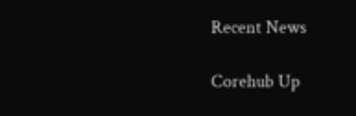Recent News

Corehub Up